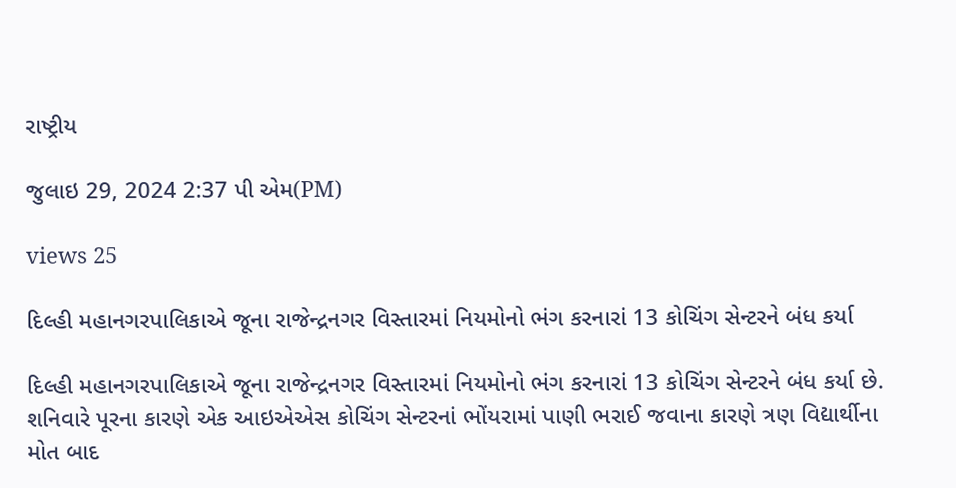રાષ્ટ્રીય

જુલાઇ 29, 2024 2:37 પી એમ(PM)

views 25

દિલ્હી મહાનગરપાલિકાએ જૂના રાજેન્દ્રનગર વિસ્તારમાં નિયમોનો ભંગ કરનારાં 13 કોચિંગ સેન્ટરને બંધ કર્યા

દિલ્હી મહાનગરપાલિકાએ જૂના રાજેન્દ્રનગર વિસ્તારમાં નિયમોનો ભંગ કરનારાં 13 કોચિંગ સેન્ટરને બંધ કર્યા છે. શનિવારે પૂરના કારણે એક આઇએએસ કોચિંગ સેન્ટરનાં ભોંયરામાં પાણી ભરાઈ જવાના કારણે ત્રણ વિદ્યાર્થીના મોત બાદ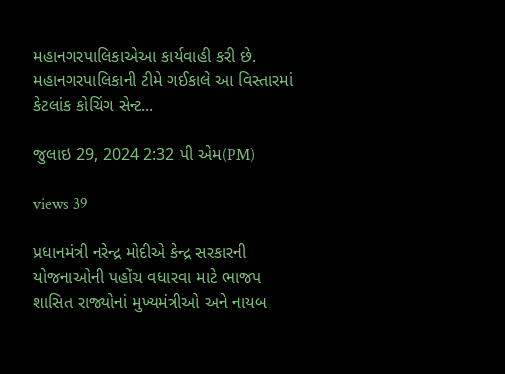મહાનગરપાલિકાએઆ કાર્યવાહી કરી છે. મહાનગરપાલિકાની ટીમે ગઈકાલે આ વિસ્તારમાં કેટલાંક કોચિંગ સેન્ટ...

જુલાઇ 29, 2024 2:32 પી એમ(PM)

views 39

પ્રધાનમંત્રી નરેન્દ્ર મોદીએ કેન્દ્ર સરકારની યોજનાઓની પહોંચ વધારવા માટે ભાજપ શાસિત રાજ્યોનાં મુખ્યમંત્રીઓ અને નાયબ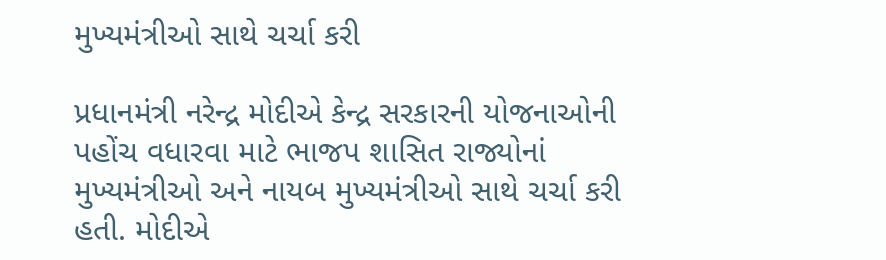મુખ્યમંત્રીઓ સાથે ચર્ચા કરી

પ્રધાનમંત્રી નરેન્દ્ર મોદીએ કેન્દ્ર સરકારની યોજનાઓની પહોંચ વધારવા માટે ભાજપ શાસિત રાજ્યોનાં મુખ્યમંત્રીઓ અને નાયબ મુખ્યમંત્રીઓ સાથે ચર્ચા કરી હતી. મોદીએ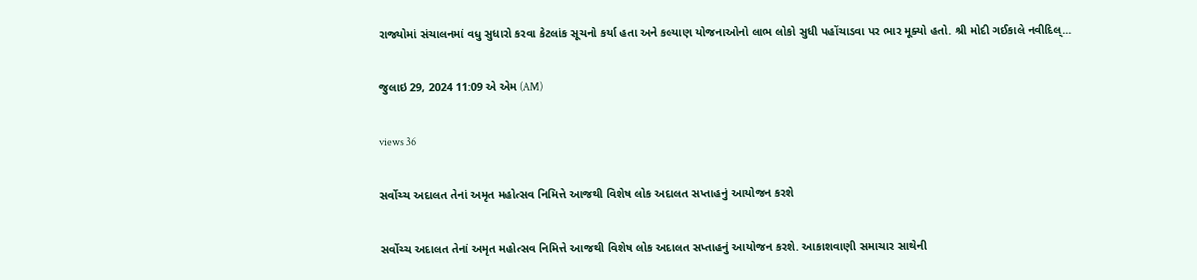રાજ્યોમાં સંચાલનમાં વધુ સુધારો કરવા કેટલાંક સૂચનો કર્યા હતા અને કલ્યાણ યોજનાઓનો લાભ લોકો સુધી પહોંચાડવા પર ભાર મૂક્યો હતો. શ્રી મોદી ગઈકાલે નવીદિલ્...

જુલાઇ 29, 2024 11:09 એ એમ (AM)

views 36

સર્વોચ્ચ અદાલત તેનાં અમૃત મહોત્સવ નિમિત્તે આજથી વિશેષ લોક અદાલત સપ્તાહનું આયોજન કરશે

સર્વોચ્ચ અદાલત તેનાં અમૃત મહોત્સવ નિમિત્તે આજથી વિશેષ લોક અદાલત સપ્તાહનું આયોજન કરશે. આકાશવાણી સમાચાર સાથેની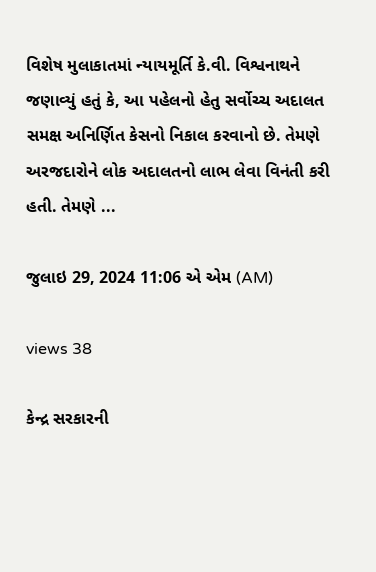વિશેષ મુલાકાતમાં ન્યાયમૂર્તિ કે.વી. વિશ્વનાથને જણાવ્યું હતું કે, આ પહેલનો હેતુ સર્વોચ્ચ અદાલત સમક્ષ અનિર્ણિત કેસનો નિકાલ કરવાનો છે. તેમણે અરજદારોને લોક અદાલતનો લાભ લેવા વિનંતી કરી હતી. તેમણે ...

જુલાઇ 29, 2024 11:06 એ એમ (AM)

views 38

કેન્દ્ર સરકારની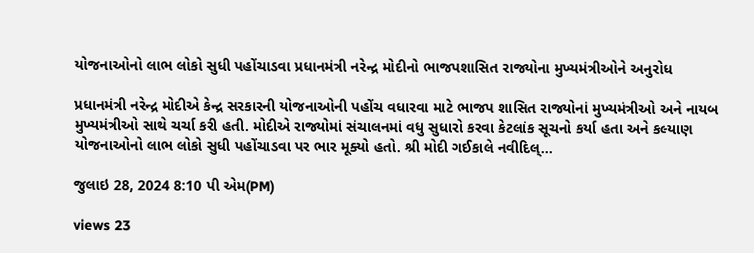યોજનાઓનો લાભ લોકો સુધી પહોંચાડવા પ્રધાનમંત્રી નરેન્દ્ર મોદીનો ભાજપશાસિત રાજ્યોના મુખ્યમંત્રીઓને અનુરોધ

પ્રધાનમંત્રી નરેન્દ્ર મોદીએ કેન્દ્ર સરકારની યોજનાઓની પહોંચ વધારવા માટે ભાજપ શાસિત રાજ્યોનાં મુખ્યમંત્રીઓ અને નાયબ મુખ્યમંત્રીઓ સાથે ચર્ચા કરી હતી. મોદીએ રાજ્યોમાં સંચાલનમાં વધુ સુધારો કરવા કેટલાંક સૂચનો કર્યા હતા અને કલ્યાણ યોજનાઓનો લાભ લોકો સુધી પહોંચાડવા પર ભાર મૂક્યો હતો. શ્રી મોદી ગઈકાલે નવીદિલ્...

જુલાઇ 28, 2024 8:10 પી એમ(PM)

views 23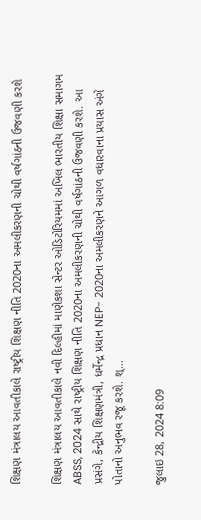શિક્ષણ મંત્રાલય આવતીકાલે રાષ્ટ્રીય શિક્ષણ નીતિ 2020ના અમલીકરણની ચોથી વર્ષગાંઠની ઉજવણી કરશે

શિક્ષણ મંત્રાલય આવતીકાલે નવી દિલ્હીમાં માણેકશા સેન્ટર ઓડિટોરિયમમાં અખિલ ભારતીય શિક્ષા સમાગમ ABSS, 2024 સાથે રાષ્ટ્રીય શિક્ષણ નીતિ 2020ના અમલીકરણની ચોથી વર્ષગાંઠની ઉજવણી કરશે. આ પ્રસંગે, કેન્દ્રીય શિક્ષણમંત્રી, ધર્મેન્દ્ર પ્રધાન NEP- 2020ના અમલીકરણને આગળ વધારવાના પ્રયાસ અંગે પોતાનો અનુભવ રજૂ કરશે. શ્...

જુલાઇ 28, 2024 8:09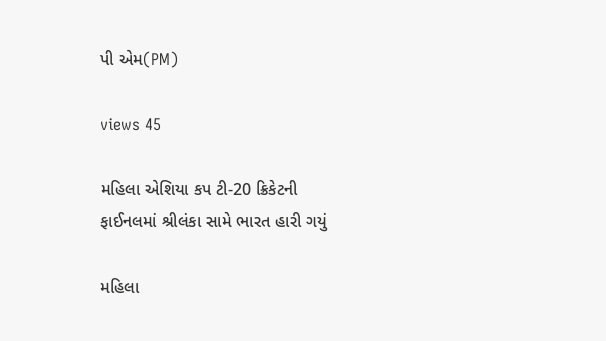પી એમ(PM)

views 45

મહિલા એશિયા કપ ટી-20 ક્રિકેટની ફાઈનલમાં શ્રીલંકા સામે ભારત હારી ગયું

મહિલા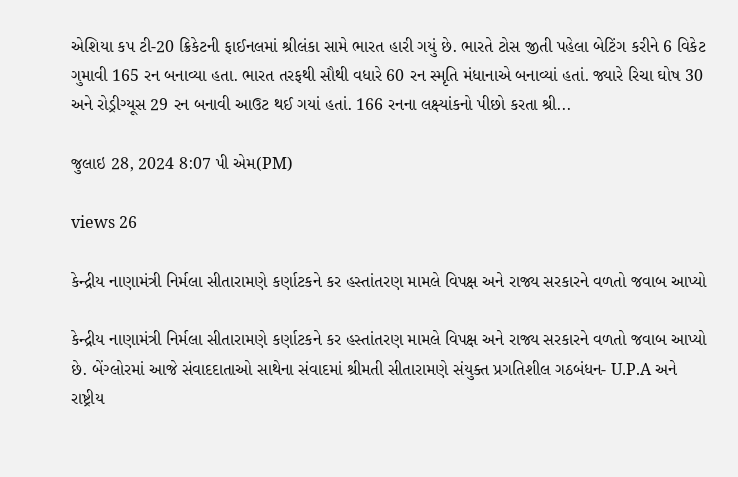એશિયા કપ ટી-20 ક્રિકેટની ફાઈનલમાં શ્રીલંકા સામે ભારત હારી ગયું છે. ભારતે ટોસ જીતી પહેલા બેટિંગ કરીને 6 વિકેટ ગુમાવી 165 રન બનાવ્યા હતા. ભારત તરફથી સૌથી વધારે 60 રન સ્મૃતિ મંધાનાએ બનાવ્યાં હતાં. જ્યારે રિચા ઘોષ 30 અને રોડ્રીગ્યૂસ 29 રન બનાવી આઉટ થઈ ગયાં હતાં. 166 રનના લક્ષ્યાંકનો પીછો કરતા શ્રી...

જુલાઇ 28, 2024 8:07 પી એમ(PM)

views 26

કેન્દ્રીય નાણામંત્રી નિર્મલા સીતારામણે કર્ણાટકને કર હસ્તાંતરણ મામલે વિપક્ષ અને રાજ્ય સરકારને વળતો જવાબ આપ્યો

કેન્દ્રીય નાણામંત્રી નિર્મલા સીતારામણે કર્ણાટકને કર હસ્તાંતરણ મામલે વિપક્ષ અને રાજ્ય સરકારને વળતો જવાબ આપ્યો છે. બેંગ્લોરમાં આજે સંવાદદાતાઓ સાથેના સંવાદમાં શ્રીમતી સીતારામણે સંયુક્ત પ્રગતિશીલ ગઠબંધન- U.P.A અને રાષ્ટ્રીય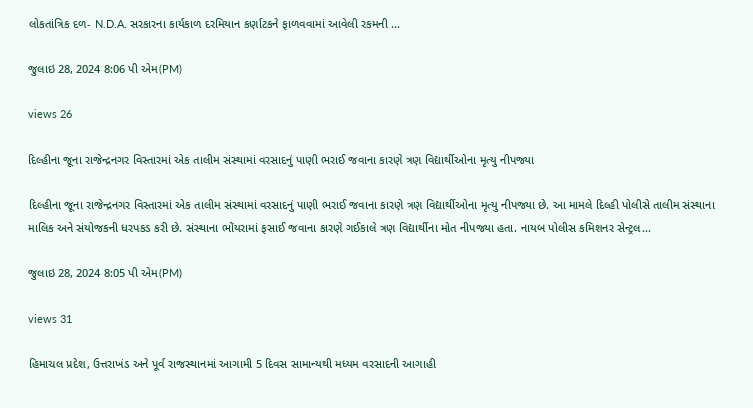લોકતાંત્રિક દળ- N.D.A. સરકારના કાર્યકાળ દરમિયાન કર્ણાટકને ફાળવવામાં આવેલી રકમની ...

જુલાઇ 28, 2024 8:06 પી એમ(PM)

views 26

દિલ્હીના જૂના રાજેન્દ્રનગર વિસ્તારમાં એક તાલીમ સંસ્થામાં વરસાદનું પાણી ભરાઈ જવાના કારણે ત્રણ વિદ્યાર્થીઓના મૃત્યુ નીપજ્યા

દિલ્હીના જૂના રાજેન્દ્રનગર વિસ્તારમાં એક તાલીમ સંસ્થામાં વરસાદનું પાણી ભરાઈ જવાના કારણે ત્રણ વિદ્યાર્થીઓના મૃત્યુ નીપજ્યા છે. આ મામલે દિલ્હી પોલીસે તાલીમ સંસ્થાના માલિક અને સંયોજકની ધરપકડ કરી છે. સંસ્થાના ભોંયરામાં ફસાઈ જવાના કારણે ગઈકાલે ત્રણ વિદ્યાર્થીના મોત નીપજ્યા હતા. નાયબ પોલીસ કમિશનર સેન્ટ્રલ...

જુલાઇ 28, 2024 8:05 પી એમ(PM)

views 31

હિમાચલ પ્રદેશ, ઉત્તરાખંડ અને પૂર્વ રાજસ્થાનમાં આગામી 5 દિવસ સામાન્યથી મધ્યમ વરસાદની આગાહી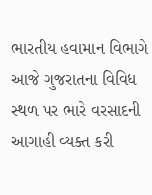ભારતીય હવામાન વિભાગે આજે ગુજરાતના વિવિધ સ્થળ પર ભારે વરસાદની આગાહી વ્યક્ત કરી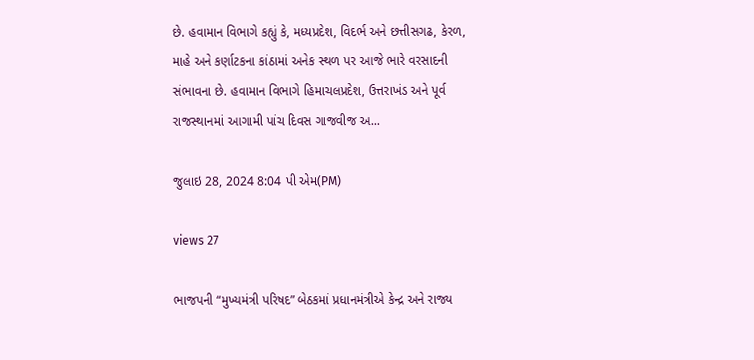છે. હવામાન વિભાગે કહ્યું કે, મધ્યપ્રદેશ, વિદર્ભ અને છત્તીસગઢ, કેરળ, માહે અને કર્ણાટકના કાંઠામાં અનેક સ્થળ પર આજે ભારે વરસાદની સંભાવના છે. હવામાન વિભાગે હિમાચલપ્રદેશ, ઉત્તરાખંડ અને પૂર્વ રાજસ્થાનમાં આગામી પાંચ દિવસ ગાજવીજ અ...

જુલાઇ 28, 2024 8:04 પી એમ(PM)

views 27

ભાજપની “મુખ્યમંત્રી પરિષદ” બેઠકમાં પ્રધાનમંત્રીએ કેન્દ્ર અને રાજ્ય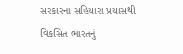સરકારના સહિયારા પ્રયાસથી વિકસિત ભારતનું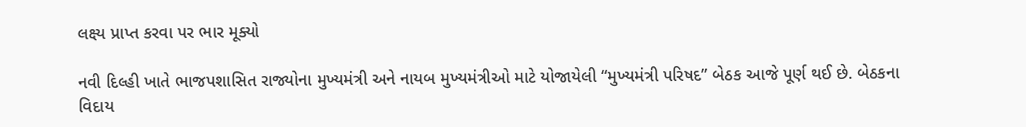લક્ષ્ય પ્રાપ્ત કરવા પર ભાર મૂક્યો

નવી દિલ્હી ખાતે ભાજપશાસિત રાજ્યોના મુખ્યમંત્રી અને નાયબ મુખ્યમંત્રીઓ માટે યોજાયેલી “મુખ્યમંત્રી પરિષદ” બેઠક આજે પૂર્ણ થઈ છે. બેઠકના વિદાય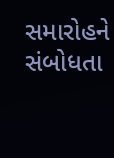સમારોહને સંબોધતા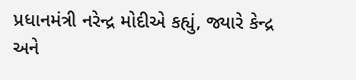પ્રધાનમંત્રી નરેન્દ્ર મોદીએ કહ્યું, જ્યારે કેન્દ્ર અને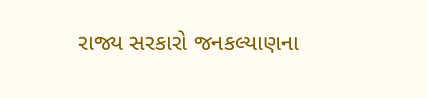રાજ્ય સરકારો જનકલ્યાણના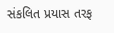સંકલિત પ્રયાસ તરફ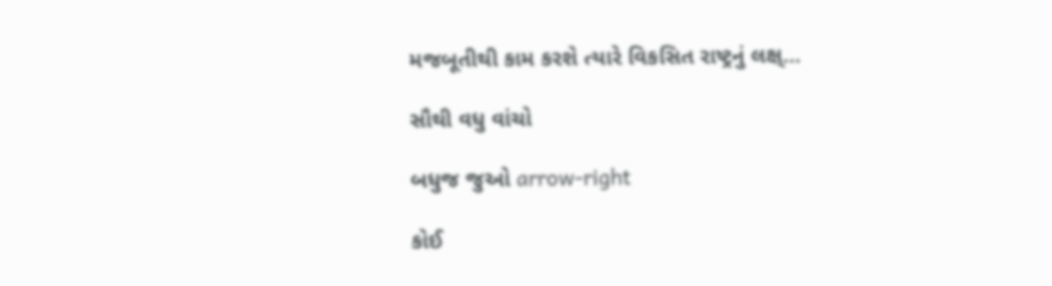મજબૂતીથી કામ કરશે ત્યારે વિકસિત રાષ્ટ્રનું લક્ષ્...

સૌથી વધુ વાંચો

બધુજ જુઓ arrow-right

કોઈ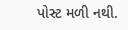પોસ્ટ મળી નથી.